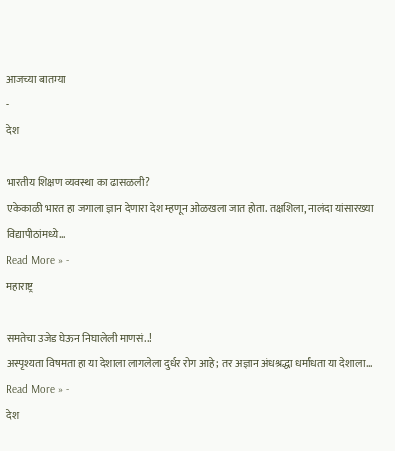आजच्या बातम्या
-
देश

भारतीय शिक्षण व्यवस्था का ढासळली?
एकेकाळी भारत हा जगाला ज्ञान देणारा देश म्हणून ओळखला जात होता. तक्षशिला, नालंदा यांसारख्या विद्यापीठांमध्ये…
Read More » -
महाराष्ट्र

समतेचा उजेड घेऊन निघालेली माणसं..!
अस्पृश्यता विषमता हा या देशाला लागलेला दुर्धर रोग आहे; तर अज्ञान अंधश्रद्धा धर्मांधता या देशाला…
Read More » -
देश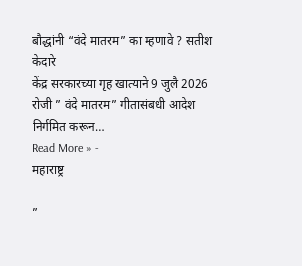बौद्धांनी “वंदे मातरम” का म्हणावे ? सतीश केदारे
केंद्र सरकारच्या गृह खात्याने 9 जुलै 2026 रोजी ” वंदे मातरम” गीतासंबधी आदेश निर्गमित करून…
Read More » -
महाराष्ट्र

”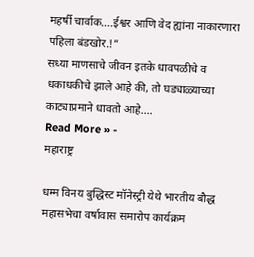महर्षी चार्वाक….ईश्वर आणि वेद ह्यांना नाकारणारा पहिला बंडखोर.!”
सध्या माणसाचे जीवन इतके धावपळीचे व धकाधकीचे झाले आहे की, तो घड्याळ्याच्या काट्याप्रमाने धावतो आहे.…
Read More » -
महाराष्ट्र

धम्म विनय बुद्धिस्ट मॉनेस्ट्री येथे भारतीय बौद्ध महासभेचा वर्षावास समारोप कार्यक्रम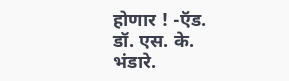होणार ! -ऍड. डॉ. एस. के. भंडारे.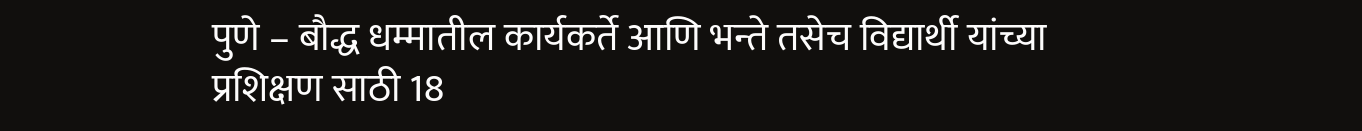पुणे – बौद्ध धम्मातील कार्यकर्ते आणि भन्ते तसेच विद्यार्थी यांच्या प्रशिक्षण साठी 18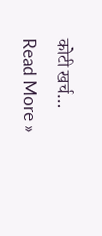कोटी खर्च…
Read More »